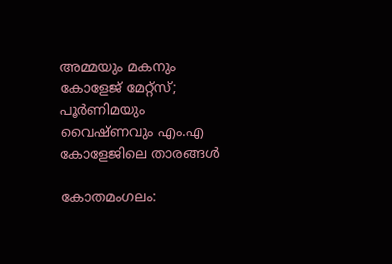അമ്മയും മകനും കോളേജ് മേറ്റ്സ്; പൂർണിമയും വൈഷ്ണവും എം.എ കോളേജിലെ താരങ്ങൾ

കോതമംഗലം: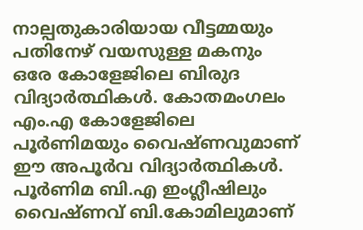നാല്പതുകാരിയായ വീട്ടമ്മയും പതിനേഴ് വയസുള്ള മകനും ഒരേ കോളേജിലെ ബിരുദ വിദ്യാർത്ഥികൾ. കോതമംഗലം എം.എ കോളേജിലെ പൂർണിമയും വൈഷ്ണവുമാണ് ഈ അപൂർവ വിദ്യാർത്ഥികൾ. പൂർണിമ ബി.എ ഇംഗ്ലീഷിലും വൈഷ്ണവ് ബി.കോമിലുമാണ്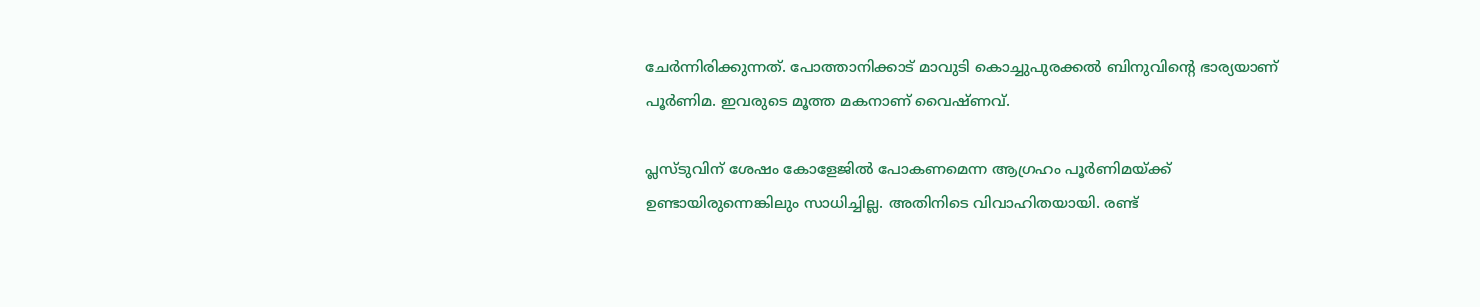ചേർന്നിരിക്കുന്നത്. പോത്താനിക്കാട് മാവുടി കൊച്ചുപുരക്കൽ ബിനുവിന്റെ ഭാര്യയാണ് പൂർണിമ. ഇവരുടെ മൂത്ത മകനാണ് വൈഷ്ണവ്.

പ്ലസ്ടുവിന് ശേഷം കോളേജിൽ പോകണമെന്ന ആഗ്രഹം പൂർണിമയ്ക്ക് ഉണ്ടായിരുന്നെങ്കിലും സാധിച്ചില്ല. അതിനിടെ വിവാഹിതയായി. രണ്ട്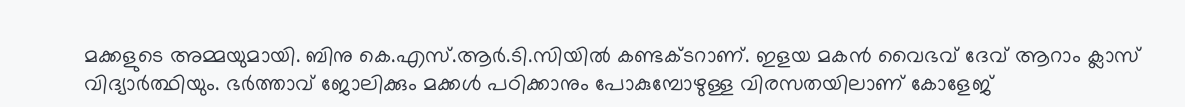മക്കളുടെ അമ്മയുമായി. ബിനു കെ.എസ്.ആർ.ടി.സിയിൽ കണ്ടക്ടറാണ്. ഇളയ മകൻ വൈഭവ് ദേവ് ആറാം ക്ലാസ് വിദ്യാർത്ഥിയും. ഭർത്താവ് ജോലിക്കും മക്കൾ പഠിക്കാനും പോകുമ്പോഴുള്ള വിരസതയിലാണ് കോളേജ്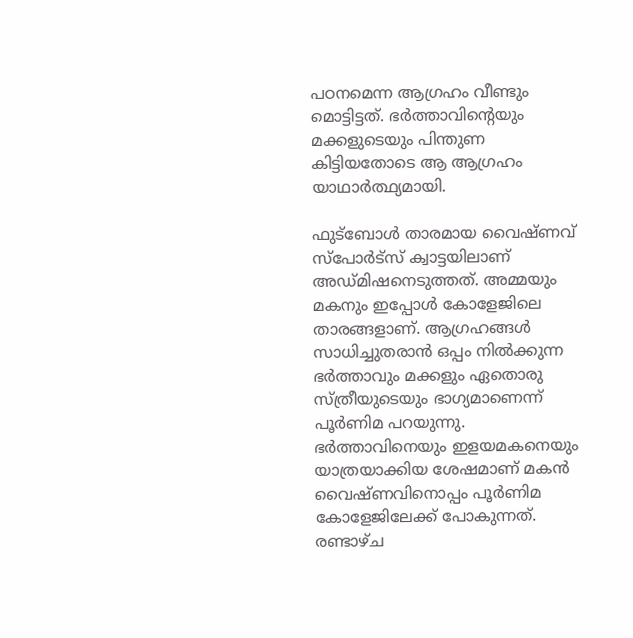പഠനമെന്ന ആഗ്രഹം വീണ്ടും മൊട്ടിട്ടത്. ഭർത്താവിന്റെയും മക്കളുടെയും പിന്തുണ കിട്ടിയതോടെ ആ ആഗ്രഹം യാഥാർത്ഥ്യമായി.

ഫുട്‌ബോൾ താരമായ വൈഷ്ണവ് സ്‌പോർട്‌സ് ക്വാട്ടയിലാണ് അഡ്മിഷനെടുത്തത്. അമ്മയും മകനും ഇപ്പോൾ കോളേജിലെ താരങ്ങളാണ്. ആഗ്രഹങ്ങൾ സാധിച്ചുതരാൻ ഒപ്പം നിൽക്കുന്ന ഭർത്താവും മക്കളും ഏതൊരു സ്ത്രീയുടെയും ഭാഗ്യമാണെന്ന് പൂർണിമ പറയുന്നു. ഭർത്താവിനെയും ഇളയമകനെയും യാത്രയാക്കിയ ശേഷമാണ് മകൻ വൈഷ്ണവിനൊപ്പം പൂർണിമ കോളേജിലേക്ക് പോകുന്നത്. രണ്ടാഴ്ച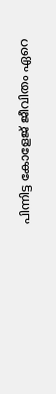പിന്നിട്ട കോളേജ് ജീവിതം ഏറെ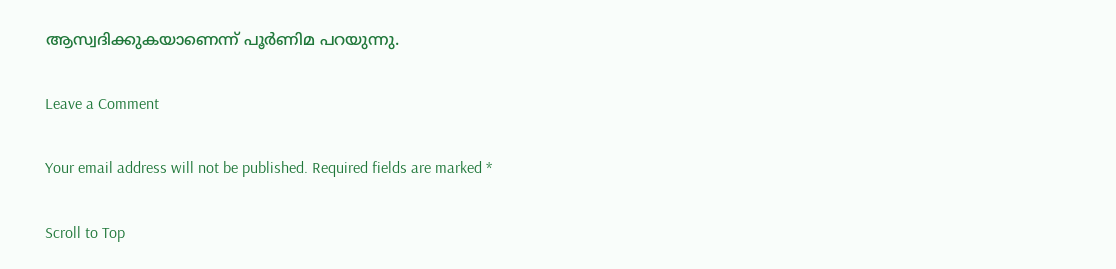ആസ്വദിക്കുകയാണെന്ന് പൂർണിമ പറയുന്നു.

Leave a Comment

Your email address will not be published. Required fields are marked *

Scroll to Top